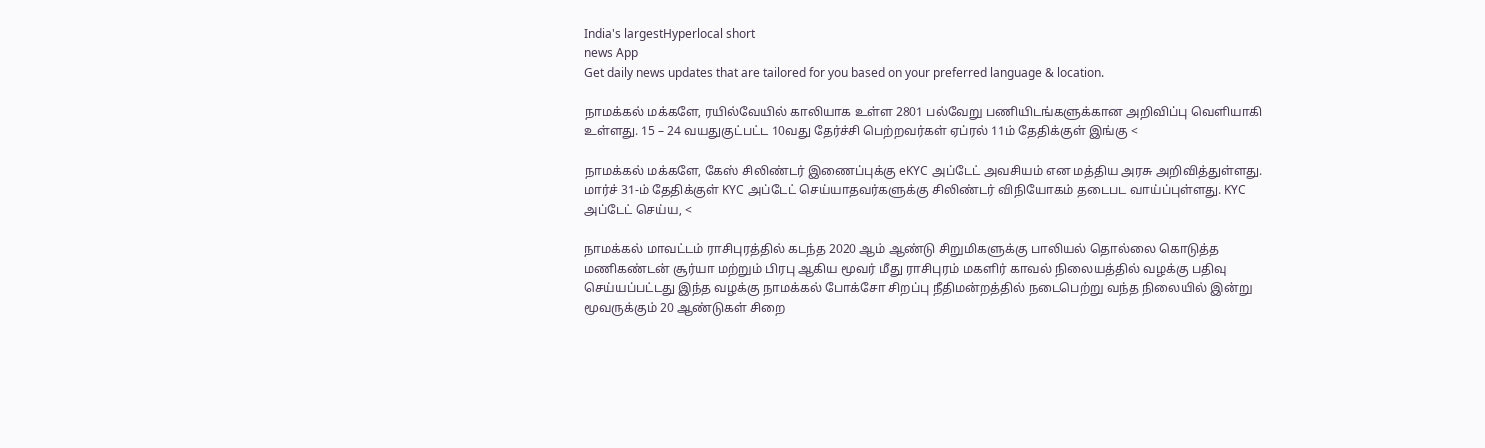India's largestHyperlocal short
news App
Get daily news updates that are tailored for you based on your preferred language & location.

நாமக்கல் மக்களே, ரயில்வேயில் காலியாக உள்ள 2801 பல்வேறு பணியிடங்களுக்கான அறிவிப்பு வெளியாகி உள்ளது. 15 – 24 வயதுகுட்பட்ட 10வது தேர்ச்சி பெற்றவர்கள் ஏப்ரல் 11ம் தேதிக்குள் இங்கு <

நாமக்கல் மக்களே, கேஸ் சிலிண்டர் இணைப்புக்கு eKYC அப்டேட் அவசியம் என மத்திய அரசு அறிவித்துள்ளது. மார்ச் 31-ம் தேதிக்குள் KYC அப்டேட் செய்யாதவர்களுக்கு சிலிண்டர் விநியோகம் தடைபட வாய்ப்புள்ளது. KYC அப்டேட் செய்ய, <

நாமக்கல் மாவட்டம் ராசிபுரத்தில் கடந்த 2020 ஆம் ஆண்டு சிறுமிகளுக்கு பாலியல் தொல்லை கொடுத்த மணிகண்டன் சூர்யா மற்றும் பிரபு ஆகிய மூவர் மீது ராசிபுரம் மகளிர் காவல் நிலையத்தில் வழக்கு பதிவு செய்யப்பட்டது இந்த வழக்கு நாமக்கல் போக்சோ சிறப்பு நீதிமன்றத்தில் நடைபெற்று வந்த நிலையில் இன்று மூவருக்கும் 20 ஆண்டுகள் சிறை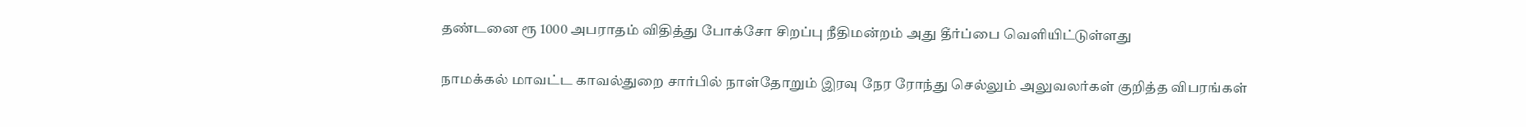தண்டனை ரூ 1000 அபராதம் விதித்து போக்சோ சிறப்பு நீதிமன்றம் அது தீர்ப்பை வெளியிட்டுள்ளது

நாமக்கல் மாவட்ட காவல்துறை சார்பில் நாள்தோறும் இரவு நேர ரோந்து செல்லும் அலுவலர்கள் குறித்த விபரங்கள்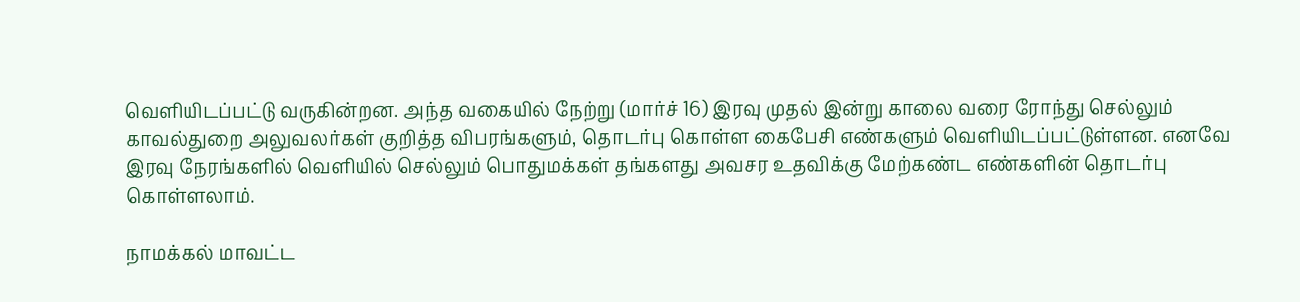வெளியிடப்பட்டு வருகின்றன. அந்த வகையில் நேற்று (மார்ச் 16) இரவு முதல் இன்று காலை வரை ரோந்து செல்லும் காவல்துறை அலுவலர்கள் குறித்த விபரங்களும், தொடர்பு கொள்ள கைபேசி எண்களும் வெளியிடப்பட்டுள்ளன. எனவே இரவு நேரங்களில் வெளியில் செல்லும் பொதுமக்கள் தங்களது அவசர உதவிக்கு மேற்கண்ட எண்களின் தொடர்பு கொள்ளலாம்.

நாமக்கல் மாவட்ட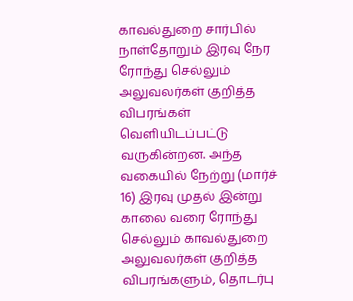காவல்துறை சார்பில் நாள்தோறும் இரவு நேர ரோந்து செல்லும் அலுவலர்கள் குறித்த விபரங்கள் வெளியிடப்பட்டு வருகின்றன. அந்த வகையில் நேற்று (மார்ச் 16) இரவு முதல் இன்று காலை வரை ரோந்து செல்லும் காவல்துறை அலுவலர்கள் குறித்த விபரங்களும், தொடர்பு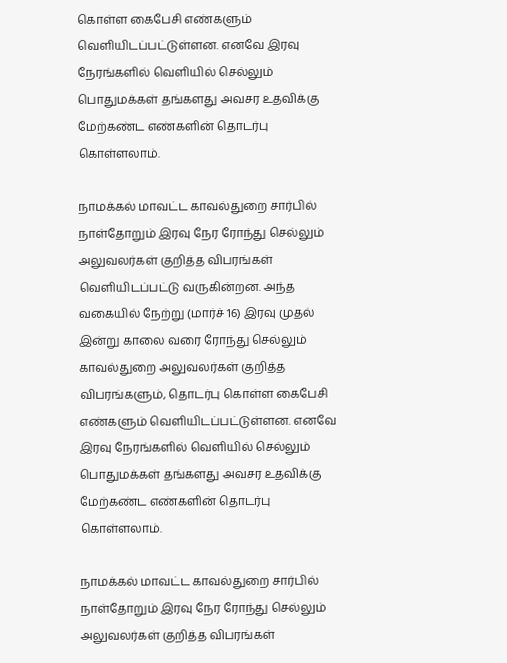கொள்ள கைபேசி எண்களும் வெளியிடப்பட்டுள்ளன. எனவே இரவு நேரங்களில் வெளியில் செல்லும் பொதுமக்கள் தங்களது அவசர உதவிக்கு மேற்கண்ட எண்களின் தொடர்பு கொள்ளலாம்.

நாமக்கல் மாவட்ட காவல்துறை சார்பில் நாள்தோறும் இரவு நேர ரோந்து செல்லும் அலுவலர்கள் குறித்த விபரங்கள் வெளியிடப்பட்டு வருகின்றன. அந்த வகையில் நேற்று (மார்ச் 16) இரவு முதல் இன்று காலை வரை ரோந்து செல்லும் காவல்துறை அலுவலர்கள் குறித்த விபரங்களும், தொடர்பு கொள்ள கைபேசி எண்களும் வெளியிடப்பட்டுள்ளன. எனவே இரவு நேரங்களில் வெளியில் செல்லும் பொதுமக்கள் தங்களது அவசர உதவிக்கு மேற்கண்ட எண்களின் தொடர்பு கொள்ளலாம்.

நாமக்கல் மாவட்ட காவல்துறை சார்பில் நாள்தோறும் இரவு நேர ரோந்து செல்லும் அலுவலர்கள் குறித்த விபரங்கள்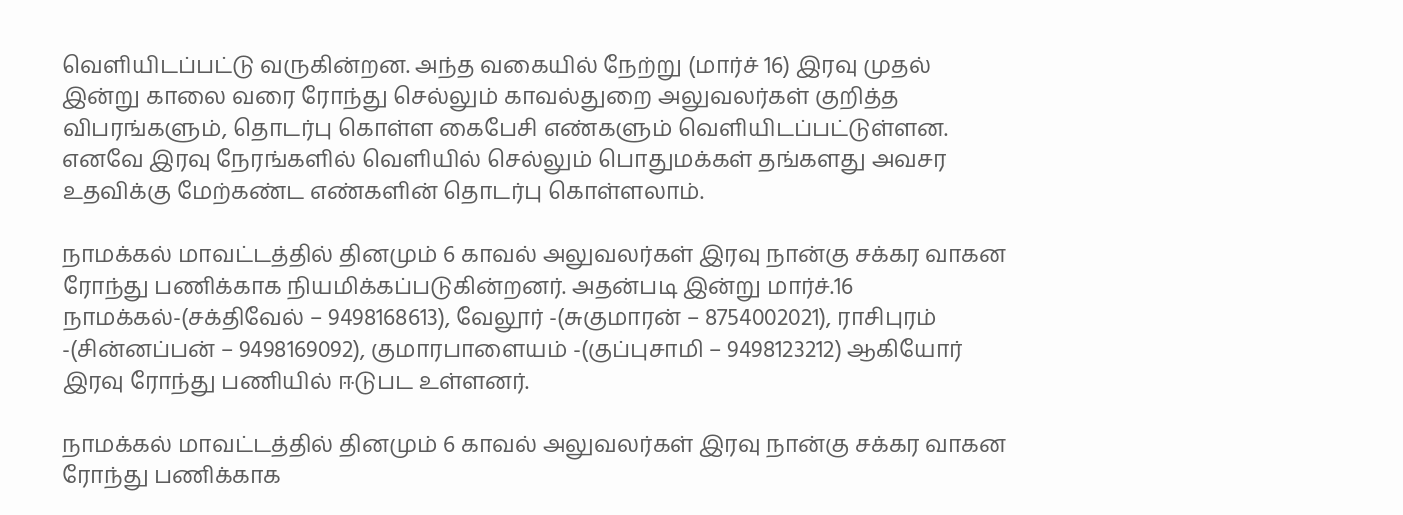வெளியிடப்பட்டு வருகின்றன. அந்த வகையில் நேற்று (மார்ச் 16) இரவு முதல் இன்று காலை வரை ரோந்து செல்லும் காவல்துறை அலுவலர்கள் குறித்த விபரங்களும், தொடர்பு கொள்ள கைபேசி எண்களும் வெளியிடப்பட்டுள்ளன. எனவே இரவு நேரங்களில் வெளியில் செல்லும் பொதுமக்கள் தங்களது அவசர உதவிக்கு மேற்கண்ட எண்களின் தொடர்பு கொள்ளலாம்.

நாமக்கல் மாவட்டத்தில் தினமும் 6 காவல் அலுவலர்கள் இரவு நான்கு சக்கர வாகன ரோந்து பணிக்காக நியமிக்கப்படுகின்றனர். அதன்படி இன்று மார்ச்.16 நாமக்கல்-(சக்திவேல் – 9498168613), வேலூர் -(சுகுமாரன் – 8754002021), ராசிபுரம் -(சின்னப்பன் – 9498169092), குமாரபாளையம் -(குப்புசாமி – 9498123212) ஆகியோர் இரவு ரோந்து பணியில் ஈடுபட உள்ளனர்.

நாமக்கல் மாவட்டத்தில் தினமும் 6 காவல் அலுவலர்கள் இரவு நான்கு சக்கர வாகன ரோந்து பணிக்காக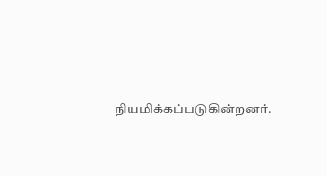நியமிக்கப்படுகின்றனர்.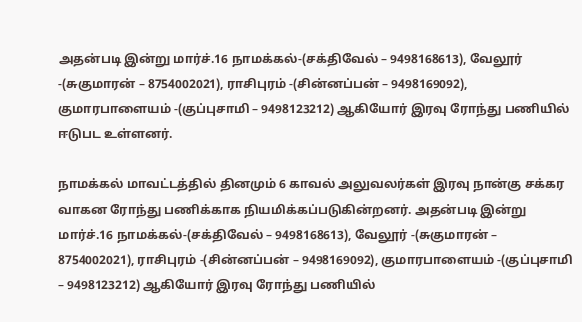அதன்படி இன்று மார்ச்.16 நாமக்கல்-(சக்திவேல் – 9498168613), வேலூர் -(சுகுமாரன் – 8754002021), ராசிபுரம் -(சின்னப்பன் – 9498169092), குமாரபாளையம் -(குப்புசாமி – 9498123212) ஆகியோர் இரவு ரோந்து பணியில் ஈடுபட உள்ளனர்.

நாமக்கல் மாவட்டத்தில் தினமும் 6 காவல் அலுவலர்கள் இரவு நான்கு சக்கர வாகன ரோந்து பணிக்காக நியமிக்கப்படுகின்றனர். அதன்படி இன்று மார்ச்.16 நாமக்கல்-(சக்திவேல் – 9498168613), வேலூர் -(சுகுமாரன் – 8754002021), ராசிபுரம் -(சின்னப்பன் – 9498169092), குமாரபாளையம் -(குப்புசாமி – 9498123212) ஆகியோர் இரவு ரோந்து பணியில்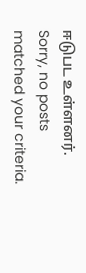ஈடுபட உள்ளனர்.
Sorry, no posts matched your criteria.